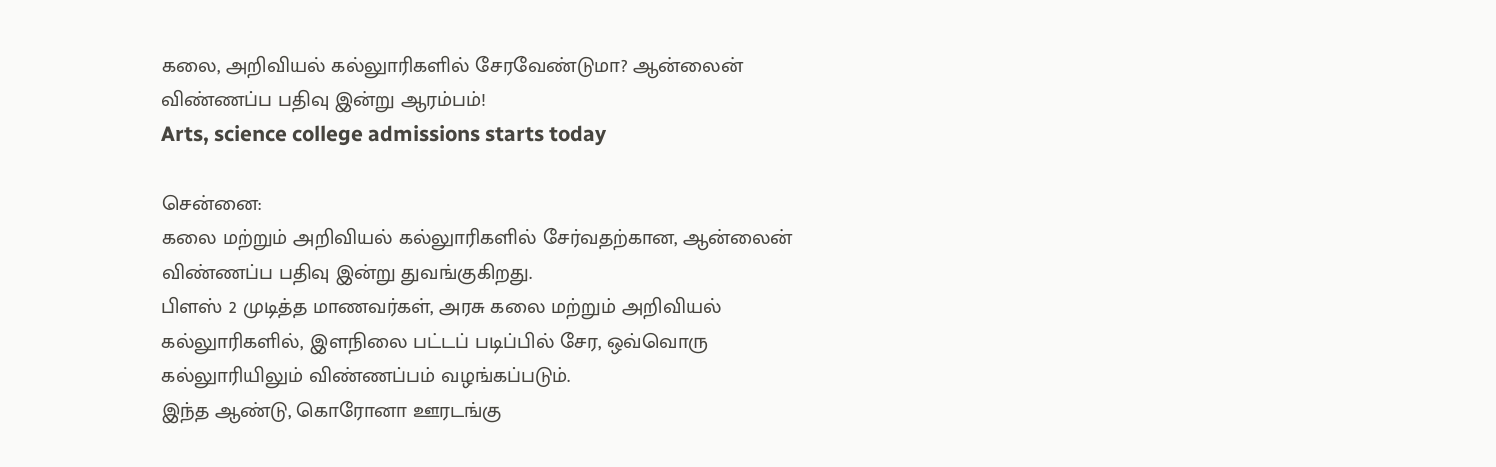கலை, அறிவியல் கல்லுாரிகளில் சேரவேண்டுமா? ஆன்லைன் விண்ணப்ப பதிவு இன்று ஆரம்பம்!
Arts, science college admissions starts today

சென்னை:
கலை மற்றும் அறிவியல் கல்லுாரிகளில் சேர்வதற்கான, ஆன்லைன் விண்ணப்ப பதிவு இன்று துவங்குகிறது.
பிளஸ் 2 முடித்த மாணவர்கள், அரசு கலை மற்றும் அறிவியல் கல்லுாரிகளில், இளநிலை பட்டப் படிப்பில் சேர, ஒவ்வொரு கல்லுாரியிலும் விண்ணப்பம் வழங்கப்படும்.
இந்த ஆண்டு, கொரோனா ஊரடங்கு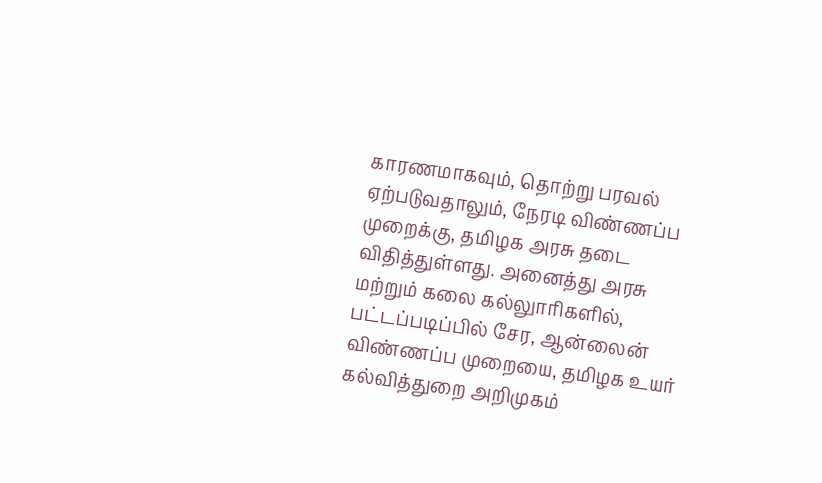காரணமாகவும், தொற்று பரவல் ஏற்படுவதாலும், நேரடி விண்ணப்ப முறைக்கு, தமிழக அரசு தடை விதித்துள்ளது. அனைத்து அரசு மற்றும் கலை கல்லுாரிகளில், பட்டப்படிப்பில் சேர, ஆன்லைன் விண்ணப்ப முறையை, தமிழக உயர் கல்வித்துறை அறிமுகம்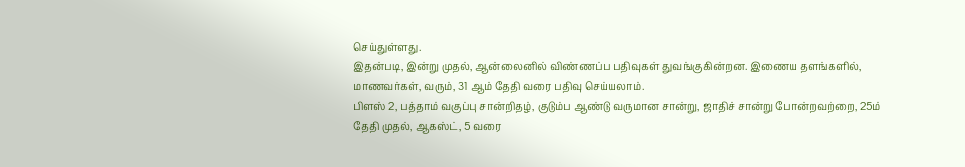செய்துள்ளது.
இதன்படி, இன்று முதல், ஆன்லைனில் விண்ணப்ப பதிவுகள் துவங்குகின்றன. இணைய தளங்களில், மாணவர்கள், வரும், 31 ஆம் தேதி வரை பதிவு செய்யலாம்.
பிளஸ் 2, பத்தாம் வகுப்பு சான்றிதழ், குடும்ப ஆண்டு வருமான சான்று, ஜாதிச் சான்று போன்றவற்றை, 25ம் தேதி முதல், ஆகஸ்ட், 5 வரை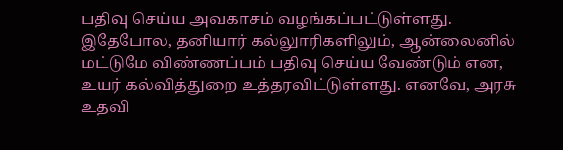பதிவு செய்ய அவகாசம் வழங்கப்பட்டுள்ளது.
இதேபோல, தனியார் கல்லுாரிகளிலும், ஆன்லைனில் மட்டுமே விண்ணப்பம் பதிவு செய்ய வேண்டும் என, உயர் கல்வித்துறை உத்தரவிட்டுள்ளது. எனவே, அரசு உதவி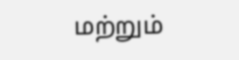மற்றும்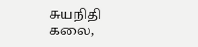சுயநிதி கலை,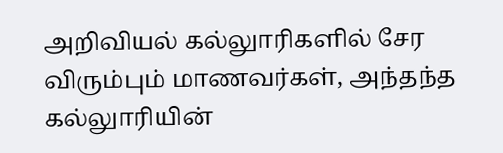அறிவியல் கல்லுாரிகளில் சேர விரும்பும் மாணவர்கள், அந்தந்த கல்லுாரியின்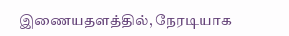இணையதளத்தில், நேரடியாக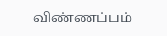விண்ணப்பம்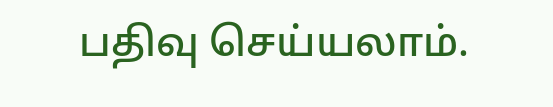பதிவு செய்யலாம்.